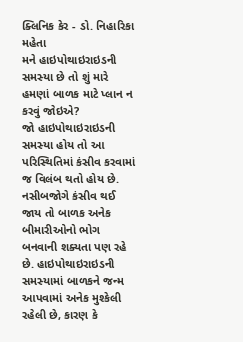ક્લિનિક કેર - ડો. નિહારિકા મહેતા
મને હાઇપોથાઇરાઇડની સમસ્યા છે તો શું મારે હમણાં બાળક માટે પ્લાન ન કરવું જોઇએ?
જો હાઇપોથાઇરાઇડની સમસ્યા હોય તો આ પરિસ્થિતિમાં કંસીવ કરવામાં જ વિલંબ થતો હોય છે. નસીબજોગે કંસીવ થઈ જાય તો બાળક અનેક બીમારીઓનો ભોગ બનવાની શક્યતા પણ રહે છે. હાઇપોથાઇરાઇડની સમસ્યામાં બાળકને જન્મ આપવામાં અનેક મુશ્કેલી રહેલી છે, કારણ કે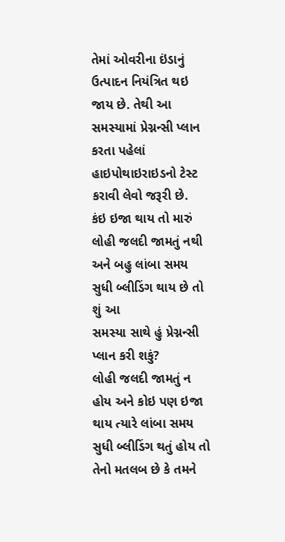તેમાં ઓવરીના ઇંડાનું ઉત્પાદન નિયંત્રિત થઇ જાય છે. તેથી આ સમસ્યામાં પ્રેગ્નન્સી પ્લાન કરતા પહેલાં હાઇપોથાઇરાઇડનો ટેસ્ટ કરાવી લેવો જરૂરી છે.
કંઇ ઇજા થાય તો મારું લોહી જલદી જામતું નથી અને બહુ લાંબા સમય સુધી બ્લીડિંગ થાય છે તો શું આ
સમસ્યા સાથે હું પ્રેગ્નન્સી પ્લાન કરી શકું?
લોહી જલદી જામતું ન હોય અને કોઇ પણ ઇજા થાય ત્યારે લાંબા સમય સુધી બ્લીડિંગ થતું હોય તો તેનો મતલબ છે કે તમને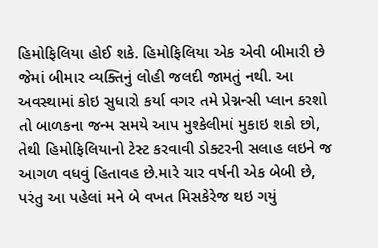હિમોફિલિયા હોઈ શકે. હિમોફિલિયા એક એવી બીમારી છે જેમાં બીમાર વ્યક્તિનું લોહી જલદી જામતું નથી. આ અવસ્થામાં કોઇ સુધારો કર્યા વગર તમે પ્રેગ્નન્સી પ્લાન કરશો તો બાળકના જન્મ સમયે આપ મુશ્કેલીમાં મુકાઇ શકો છો, તેથી હિમોફિલિયાનો ટેસ્ટ કરવાવી ડોક્ટરની સલાહ લઇને જ આગળ વધવું હિતાવહ છે.મારે ચાર વર્ષની એક બેબી છે, પરંતુ આ પહેલાં મને બે વખત મિસકેરેજ થઇ ગયું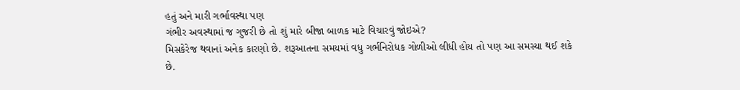હતું અને મારી ગર્ભાવસ્થા પણ
ગંભીર અવસ્થામાં જ ગુજરી છે તો શું મારે બીજા બાળક માટે વિચારવું જોઇએ?
મિસકેરેજ થવાનાં અનેક કારણો છે. શરૂઆતના સમયમાં વધુ ગર્ભનિરોધક ગોળીઓ લીધી હોય તો પણ આ સમસ્યા થઈ શકે છે.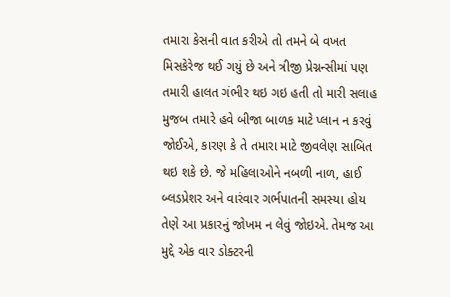તમારા કેસની વાત કરીએ તો તમને બે વખત મિસકેરેજ થઈ ગયું છે અને ત્રીજી પ્રેગ્નન્સીમાં પણ તમારી હાલત ગંભીર થઇ ગઇ હતી તો મારી સલાહ મુજબ તમારે હવે બીજા બાળક માટે પ્લાન ન કરવું જોઈએ, કારણ કે તે તમારા માટે જીવલેણ સાબિત થઇ શકે છે. જે મહિલાઓને નબળી નાળ, હાઈ બ્લડપ્રેશર અને વારંવાર ગર્ભપાતની સમસ્યા હોય તેણે આ પ્રકારનું જોખમ ન લેવું જોઇએ. તેમજ આ મુદ્દે એક વાર ડોક્ટરની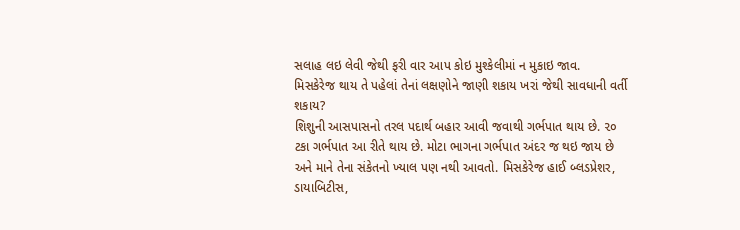સલાહ લઇ લેવી જેથી ફરી વાર આપ કોઇ મુશ્કેલીમાં ન મુકાઇ જાવ.
મિસકેરેજ થાય તે પહેલાં તેનાં લક્ષણોને જાણી શકાય ખરાં જેથી સાવધાની વર્તી શકાય?
શિશુની આસપાસનો તરલ પદાર્થ બહાર આવી જવાથી ગર્ભપાત થાય છે. ૨૦ ટકા ગર્ભપાત આ રીતે થાય છે. મોટા ભાગના ગર્ભપાત અંદર જ થઇ જાય છે અને માને તેના સંકેતનો ખ્યાલ પણ નથી આવતો. મિસકેરેજ હાઈ બ્લડપ્રેશર, ડાયાબિટીસ,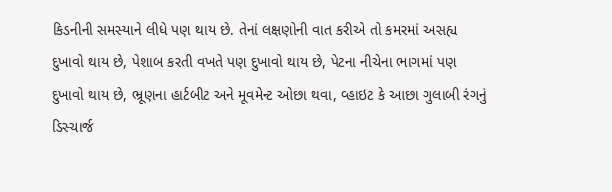કિડનીની સમસ્યાને લીધે પણ થાય છે. તેનાં લક્ષણોની વાત કરીએ તો કમરમાં અસહ્ય દુખાવો થાય છે, પેશાબ કરતી વખતે પણ દુખાવો થાય છે, પેટના નીચેના ભાગમાં પણ દુખાવો થાય છે, ભ્રૂણના હાર્ટબીટ અને મૂવમેન્ટ ઓછા થવા, વ્હાઇટ કે આછા ગુલાબી રંગનું ડિસ્ચાર્જ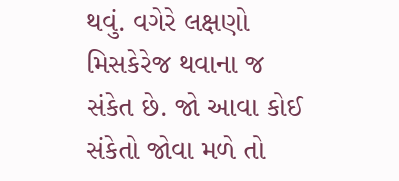થવું. વગેરે લક્ષણો મિસકેરેજ થવાના જ સંકેત છે. જો આવા કોઈ સંકેતો જોવા મળે તો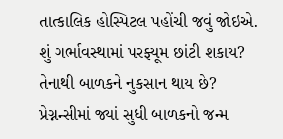તાત્કાલિક હોસ્પિટલ પહોંચી જવું જોઇએ.
શું ગર્ભાવસ્થામાં પરફ્યૂમ છાંટી શકાય? તેનાથી બાળકને નુકસાન થાય છે?
પ્રેગ્નન્સીમાં જ્યાં સુધી બાળકનો જન્મ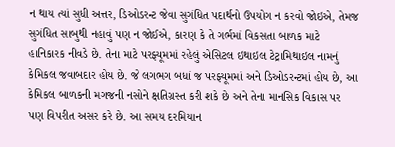ન થાય ત્યાં સુધી અત્તર, ડિઓડરન્ટ જેવા સુગંધિત પદાર્થનો ઉપયોગ ન કરવો જોઇએ, તેમજ સુગંધિત સાબુથી નહાવું પણ ન જોઈએ, કારણ કે તે ગર્ભમાં વિકસતા બાળક માટે હાનિકારક નીવડે છે. તેના માટે પરફ્યૂમમાં રહેલું એસિટલ ઇથાઇલ ટેટ્રામિથાઇલ નામનું કેમિકલ જવાબદાર હોય છે. જે લગભગ બધાં જ પરફ્યૂમમાં અને ડિઓડરન્ટમાં હોય છે, આ કેમિકલ બાળકની મગજની નસોને ક્ષતિગ્રસ્ત કરી શકે છે અને તેના માનસિક વિકાસ પર પણ વિપરીત અસર કરે છે. આ સમય દરમિયાન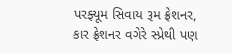પરફ્યૂમ સિવાય રૂમ ફ્રેશનર, કાર ફ્રેશનર વગેરે સ્પ્રેથી પણ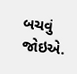બચવું જોઇએ.